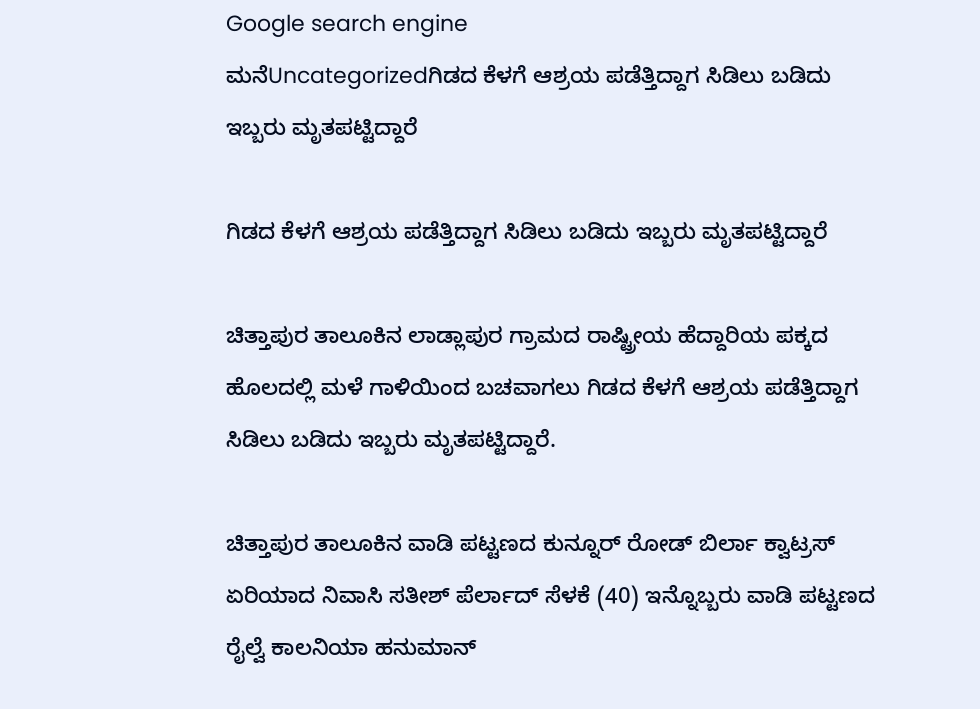Google search engine
ಮನೆUncategorizedಗಿಡದ ಕೆಳಗೆ ಆಶ್ರಯ ಪಡೆತ್ತಿದ್ದಾಗ ಸಿಡಿಲು ಬಡಿದು ಇಬ್ಬರು ಮೃತಪಟ್ಟಿದ್ದಾರೆ

ಗಿಡದ ಕೆಳಗೆ ಆಶ್ರಯ ಪಡೆತ್ತಿದ್ದಾಗ ಸಿಡಿಲು ಬಡಿದು ಇಬ್ಬರು ಮೃತಪಟ್ಟಿದ್ದಾರೆ

ಚಿತ್ತಾಪುರ ತಾಲೂಕಿನ ಲಾಡ್ಲಾಪುರ ಗ್ರಾಮದ ರಾಷ್ಟ್ರೀಯ ಹೆದ್ದಾರಿಯ ಪಕ್ಕದ ಹೊಲದಲ್ಲಿ ಮಳೆ ಗಾಳಿಯಿಂದ ಬಚವಾಗಲು ಗಿಡದ ಕೆಳಗೆ ಆಶ್ರಯ ಪಡೆತ್ತಿದ್ದಾಗ ಸಿಡಿಲು ಬಡಿದು ಇಬ್ಬರು ಮೃತಪಟ್ಟಿದ್ದಾರೆ.

ಚಿತ್ತಾಪುರ ತಾಲೂಕಿನ ವಾಡಿ ಪಟ್ಟಣದ ಕುನ್ನೂರ್ ರೋಡ್ ಬಿರ್ಲಾ ಕ್ವಾಟ್ರಸ್ ಏರಿಯಾದ ನಿವಾಸಿ ಸತೀಶ್ ಪೆರ್ಲಾದ್ ಸೆಳಕೆ (40) ಇನ್ನೊಬ್ಬರು ವಾಡಿ ಪಟ್ಟಣದ ರೈಲ್ವೆ ಕಾಲನಿಯಾ ಹನುಮಾನ್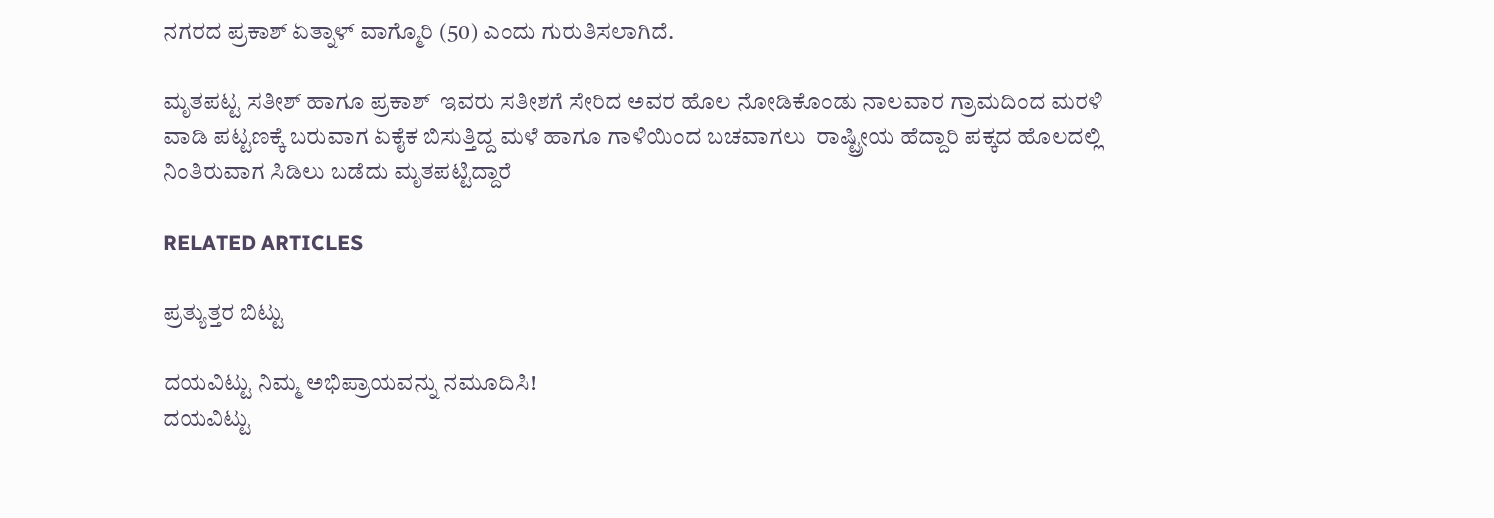ನಗರದ ಪ್ರಕಾಶ್ ಏತ್ನಾಳ್ ವಾಗ್ಮೊರಿ (50) ಎಂದು ಗುರುತಿಸಲಾಗಿದೆ.

ಮೃತಪಟ್ಟ ಸತೀಶ್ ಹಾಗೂ ಪ್ರಕಾಶ್  ಇವರು ಸತೀಶಗೆ ಸೇರಿದ ಅವರ ಹೊಲ ನೋಡಿಕೊಂಡು ನಾಲವಾರ ಗ್ರಾಮದಿಂದ ಮರಳಿ ವಾಡಿ ಪಟ್ಟಣಕ್ಕೆ ಬರುವಾಗ ಏಕೈಕ ಬಿಸುತ್ತಿದ್ದ ಮಳೆ ಹಾಗೂ ಗಾಳಿಯಿಂದ ಬಚವಾಗಲು  ರಾಷ್ಟ್ರೀಯ ಹೆದ್ದಾರಿ ಪಕ್ಕದ ಹೊಲದಲ್ಲಿ ನಿಂತಿರುವಾಗ ಸಿಡಿಲು ಬಡೆದು ಮೃತಪಟ್ಟಿದ್ದಾರೆ

RELATED ARTICLES

ಪ್ರತ್ಯುತ್ತರ ಬಿಟ್ಟು

ದಯವಿಟ್ಟು ನಿಮ್ಮ ಅಭಿಪ್ರಾಯವನ್ನು ನಮೂದಿಸಿ!
ದಯವಿಟ್ಟು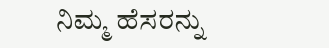ನಿಮ್ಮ ಹೆಸರನ್ನು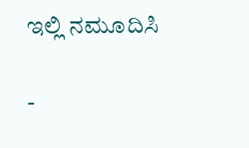ಇಲ್ಲಿ ನಮೂದಿಸಿ

-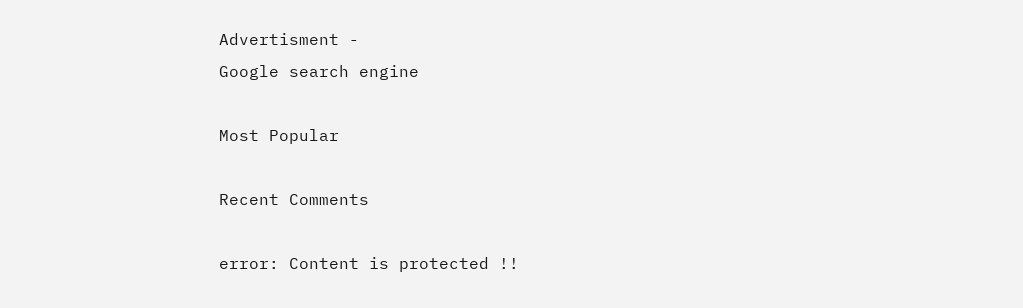Advertisment -
Google search engine

Most Popular

Recent Comments

error: Content is protected !!